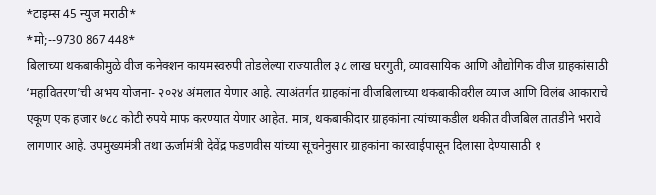*टाइम्स 45 न्युज मराठी*
*मो;--9730 867 448*
बिलाच्या थकबाकीमुळे वीज कनेक्शन कायमस्वरुपी तोडलेल्या राज्यातील ३८ लाख घरगुती, व्यावसायिक आणि औद्योगिक वीज ग्राहकांसाठी ‘महावितरण’ची अभय योजना- २०२४ अंमलात येणार आहे. त्याअंतर्गत ग्राहकांना वीजबिलाच्या थकबाकीवरील व्याज आणि विलंब आकाराचे एकूण एक हजार ७८८ कोटी रुपये माफ करण्यात येणार आहेत. मात्र, थकबाकीदार ग्राहकांना त्यांच्याकडील थकीत वीजबिल तातडीने भरावे लागणार आहे. उपमुख्यमंत्री तथा ऊर्जामंत्री देवेंद्र फडणवीस यांच्या सूचनेनुसार ग्राहकांना कारवाईपासून दिलासा देण्यासाठी १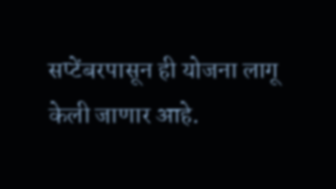सप्टेंबरपासून ही योजना लागू केली जाणार आहे.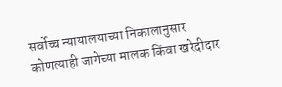सर्वोच्च न्यायालयाच्या निकालानुसार कोणत्याही जागेच्या मालक किंवा खरेदीदार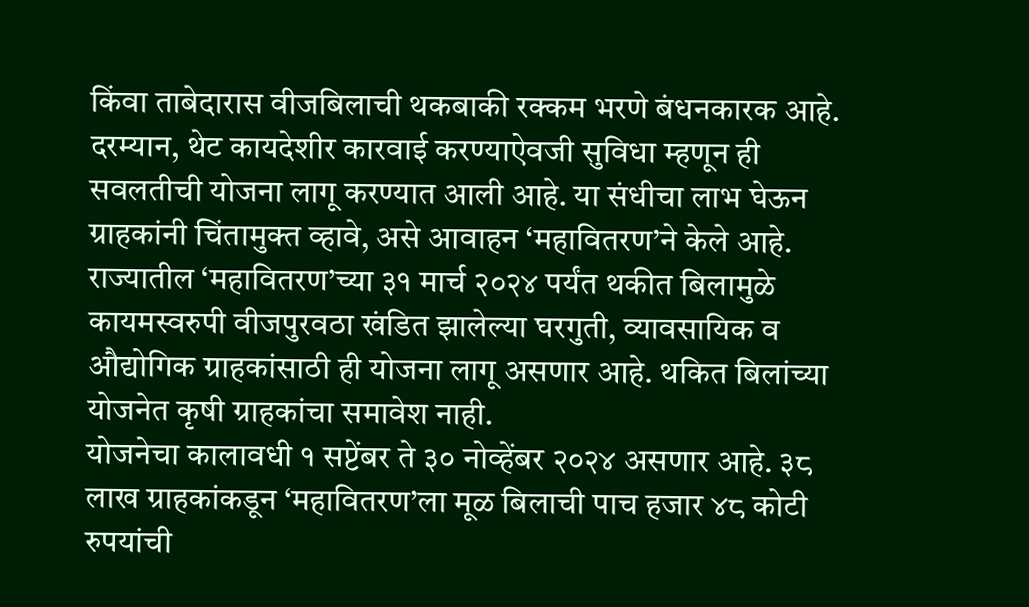किंवा ताबेदारास वीजबिलाची थकबाकी रक्कम भरणे बंधनकारक आहे. दरम्यान, थेट कायदेशीर कारवाई करण्याऐवजी सुविधा म्हणून ही सवलतीची योजना लागू करण्यात आली आहे. या संधीचा लाभ घेऊन ग्राहकांनी चिंतामुक्त व्हावे, असे आवाहन ‘महावितरण’ने केले आहे.
राज्यातील ‘महावितरण’च्या ३१ मार्च २०२४ पर्यंत थकीत बिलामुळे कायमस्वरुपी वीजपुरवठा खंडित झालेल्या घरगुती, व्यावसायिक व औद्योगिक ग्राहकांसाठी ही योजना लागू असणार आहे. थकित बिलांच्या योजनेत कृषी ग्राहकांचा समावेश नाही.
योजनेचा कालावधी १ सप्टेंबर ते ३० नोव्हेंबर २०२४ असणार आहे. ३८ लाख ग्राहकांकडून ‘महावितरण’ला मूळ बिलाची पाच हजार ४८ कोटी रुपयांची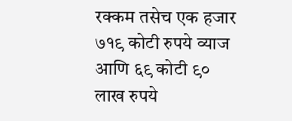रक्कम तसेच एक हजार ७१९ कोटी रुपये व्याज आणि ६९ कोटी ९० लाख रुपये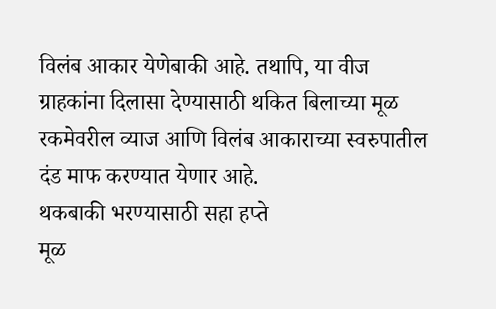विलंब आकार येणेबाकी आहे. तथापि, या वीज ग्राहकांना दिलासा देण्यासाठी थकित बिलाच्या मूळ रकमेवरील व्याज आणि विलंब आकाराच्या स्वरुपातील दंड माफ करण्यात येणार आहे.
थकबाकी भरण्यासाठी सहा हप्ते
मूळ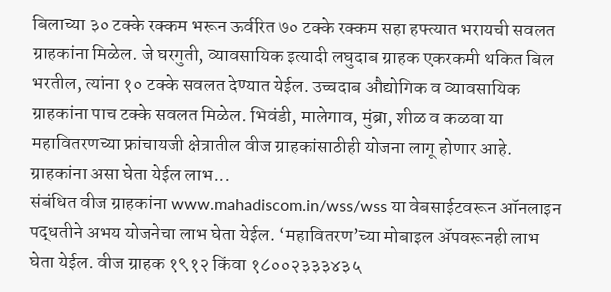बिलाच्या ३० टक्के रक्कम भरून ऊर्वरित ७० टक्के रक्कम सहा हफ्त्यात भरायची सवलत ग्राहकांना मिळेल. जे घरगुती, व्यावसायिक इत्यादी लघुदाब ग्राहक एकरकमी थकित बिल भरतील, त्यांना १० टक्के सवलत देण्यात येईल. उच्चदाब औद्योगिक व व्यावसायिक ग्राहकांना पाच टक्के सवलत मिळेल. भिवंडी, मालेगाव, मुंब्रा, शीळ व कळवा या महावितरणच्या फ्रांचायजी क्षेत्रातील वीज ग्राहकांसाठीही योजना लागू होणार आहे.
ग्राहकांना असा घेता येईल लाभ...
संबंधित वीज ग्राहकांना www.mahadiscom.in/wss/wss या वेबसाईटवरून ऑनलाइन पद्धतीने अभय योजनेचा लाभ घेता येईल. ‘महावितरण’च्या मोबाइल ॲपवरूनही लाभ घेता येईल. वीज ग्राहक १९१२ किंवा १८००२३३३४३५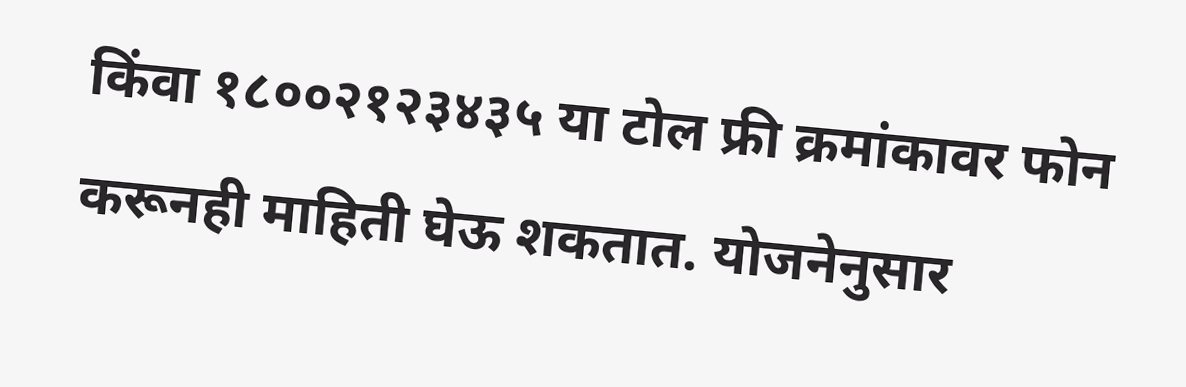किंवा १८००२१२३४३५ या टोल फ्री क्रमांकावर फोन करूनही माहिती घेऊ शकतात. योजनेनुसार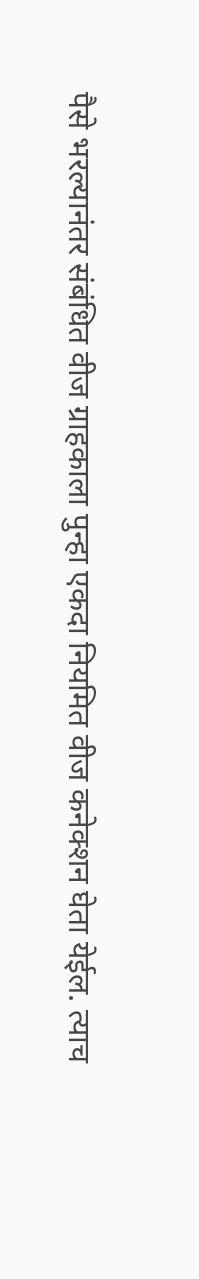पैसे भरल्यानंतर संबंधित वीज ग्राहकाला पुन्हा एकदा नियमित वीज कनेक्शन घेता येईल. त्याच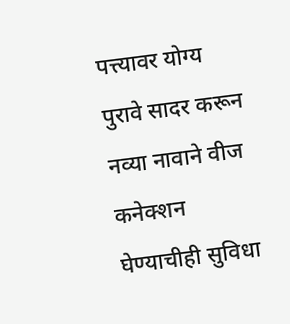पत्त्यावर योग्य पुरावे सादर करून नव्या नावाने वीज कनेक्शन घेण्याचीही सुविधा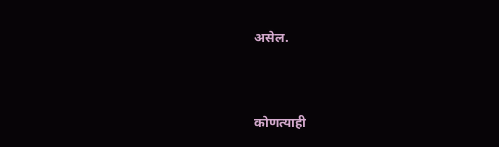असेल.




कोणत्याही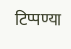टिप्पण्या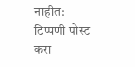नाहीत:
टिप्पणी पोस्ट करा